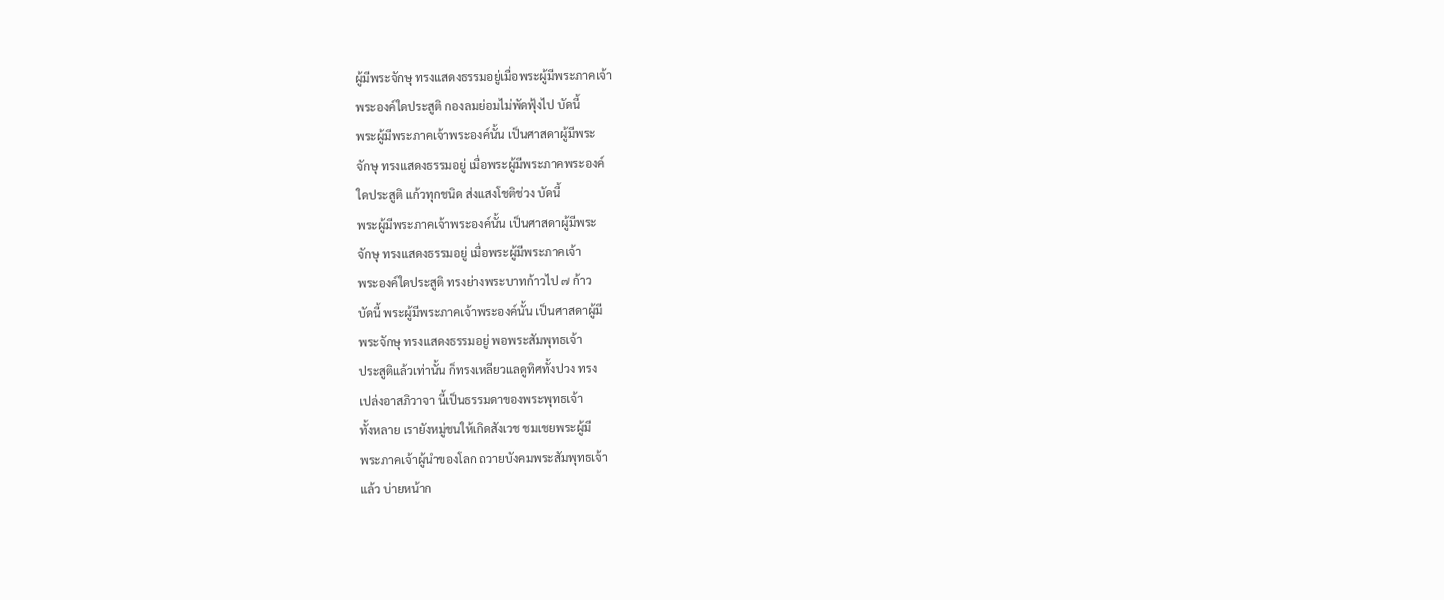ผู้มีพระจักษุ ทรงแสดงธรรมอยู่เมื่อพระผู้มีพระภาคเจ้า
พระองค์ใดประสูติ กองลมย่อมไม่พัดฟุ้งไป บัดนี้
พระผู้มีพระภาคเจ้าพระองค์นั้น เป็นศาสดาผู้มีพระ
จักษุ ทรงแสดงธรรมอยู่ เมื่อพระผู้มีพระภาคพระองค์
ใดประสูติ แก้วทุกชนิด ส่งแสงโชติช่วง บัดนี้
พระผู้มีพระภาคเจ้าพระองค์นั้น เป็นศาสดาผู้มีพระ
จักษุ ทรงแสดงธรรมอยู่ เมื่อพระผู้มีพระภาคเจ้า
พระองค์ใดประสูติ ทรงย่างพระบาทก้าวไป ๗ ก้าว
บัดนี้ พระผู้มีพระภาคเจ้าพระองค์นั้น เป็นศาสดาผู้มี
พระจักษุ ทรงแสดงธรรมอยู่ พอพระสัมพุทธเจ้า
ประสูติแล้วเท่านั้น ก็ทรงเหลียวแลดูทิศทั้งปวง ทรง
เปล่งอาสภิวาจา นี้เป็นธรรมดาของพระพุทธเจ้า
ทั้งหลาย เรายังหมู่ชนให้เกิดสังเวช ชมเชยพระผู้มี
พระภาคเจ้าผู้นำของโลก ถวายบังคมพระสัมพุทธเจ้า
แล้ว บ่ายหน้าก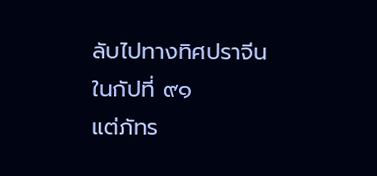ลับไปทางทิศปราจีน ในกัปที่ ๙๑
แต่ภัทร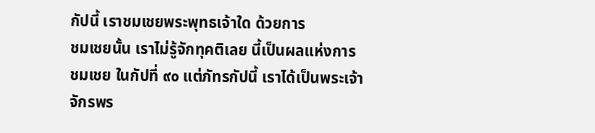กัปนี้ เราชมเชยพระพุทธเจ้าใด ด้วยการ
ชมเชยนั้น เราไม่รู้จักทุคติเลย นี้เป็นผลแห่งการ
ชมเชย ในกัปที่ ๙๐ แต่ภัทรกัปนี้ เราได้เป็นพระเจ้า
จักรพร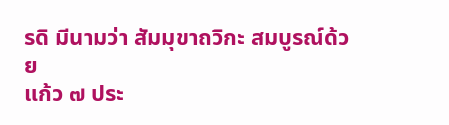รดิ มีนามว่า สัมมุขาถวิกะ สมบูรณ์ด้วย
แก้ว ๗ ประ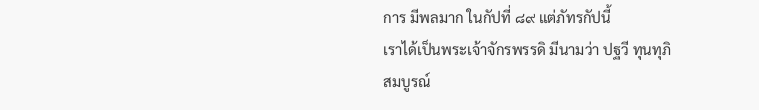การ มีพลมาก ในกัปที่ ๘๙ แต่ภัทรกัปนี้
เราได้เป็นพระเจ้าจักรพรรดิ มีนามว่า ปฐวี ทุนทุภิ
สมบูรณ์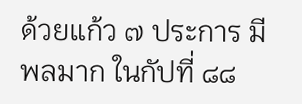ด้วยแก้ว ๗ ประการ มีพลมาก ในกัปที่ ๘๘